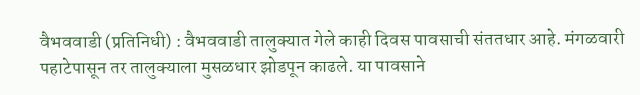वैभववाडी (प्रतिनिधी) : वैभववाडी तालुक्यात गेले काही दिवस पावसाची संततधार आहे. मंगळवारी पहाटेपासून तर तालुक्याला मुसळधार झोडपून काढले. या पावसाने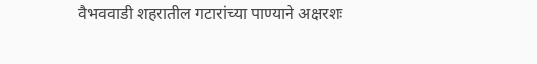वैभववाडी शहरातील गटारांच्या पाण्याने अक्षरशः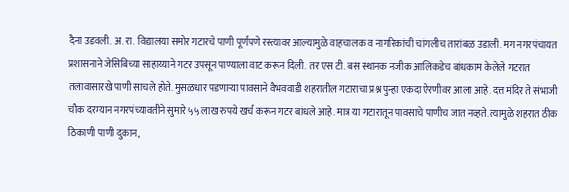दैना उडवली. अ. रा. विद्यालया समोर गटारचे पाणी पूर्णपणे रस्त्यावर आल्यामुळे वाहचालक व नागरिकांची चांगलीच तारांबळ उडाली. मग नगरपंचायत प्रशासनाने जेसिबिच्या साहाय्याने गटर उपसून पाण्याला वाट करून दिली. तर एस टी. बस स्थानक नजीक आलिकडेच बांधकाम केलेले गटरात तलावासारखे पाणी साचले होते. मुसळधार पडणाऱ्या पावसाने वैभववाडी शहरातील गटाराचा प्रश्न पुन्हा एकदा ऐरणीवर आला आहे. दत्त मंदिर ते संभाजी चौक दरम्यान नगरपंच्यावतीने सुमारे ५५ लाख रुपये खर्च करून गटर बांधले आहे. मात्र या गटारातून पावसाचे पाणीच जात नव्हते. त्यामुळे शहरात ठीक ठिकाणी पाणी दुकान,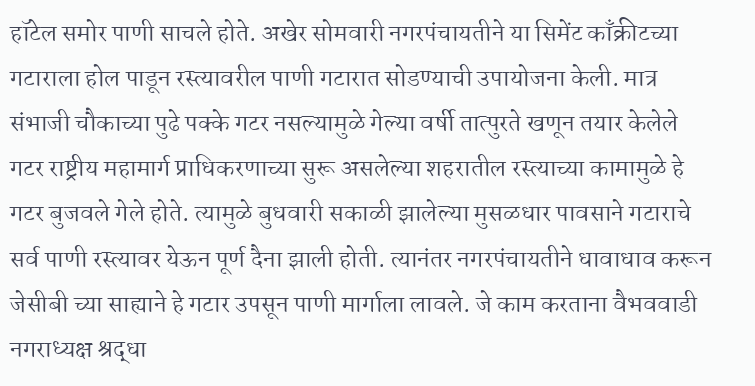हॉटेल समोर पाणी साचले होते. अखेर सोमवारी नगरपंचायतीने या सिमेंट काँक्रीटच्या गटाराला होल पाडून रस्त्यावरील पाणी गटारात सोडण्याची उपायोजना केली. मात्र संभाजी चौकाच्या पुढे पक्के गटर नसल्यामुळे गेल्या वर्षी तात्पुरते खणून तयार केलेले गटर राष्ट्रीय महामार्ग प्राधिकरणाच्या सुरू असलेल्या शहरातील रस्त्याच्या कामामुळे हे गटर बुजवले गेले होते. त्यामुळे बुधवारी सकाळी झालेल्या मुसळधार पावसाने गटाराचे सर्व पाणी रस्त्यावर येऊन पूर्ण दैना झाली होती. त्यानंतर नगरपंचायतीने धावाधाव करून जेसीबी च्या साह्याने हे गटार उपसून पाणी मार्गाला लावले. जे काम करताना वैभववाडी नगराध्यक्ष श्रद्धा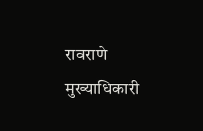रावराणे मुख्याधिकारी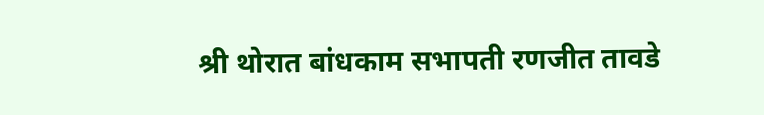श्री थोरात बांधकाम सभापती रणजीत तावडे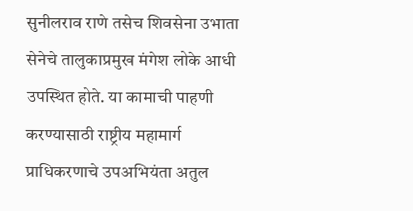सुनीलराव राणे तसेच शिवसेना उभाता सेनेचे तालुकाप्रमुख मंगेश लोके आधी उपस्थित होते. या कामाची पाहणी करण्यासाठी राष्ट्रीय महामार्ग प्राधिकरणाचे उपअभियंता अतुल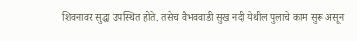शिवनावर सुद्धा उपस्थित होते. तसेच वैभववाडी सुख नदी येथील पुलाचे काम सुरू असून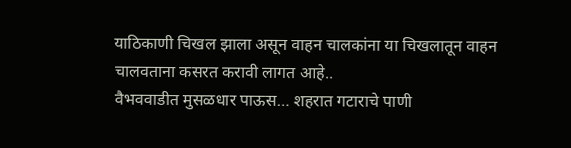याठिकाणी चिखल झाला असून वाहन चालकांना या चिखलातून वाहन चालवताना कसरत करावी लागत आहे..
वैभववाडीत मुसळधार पाऊस… शहरात गटाराचे पाणी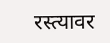रस्त्यावर